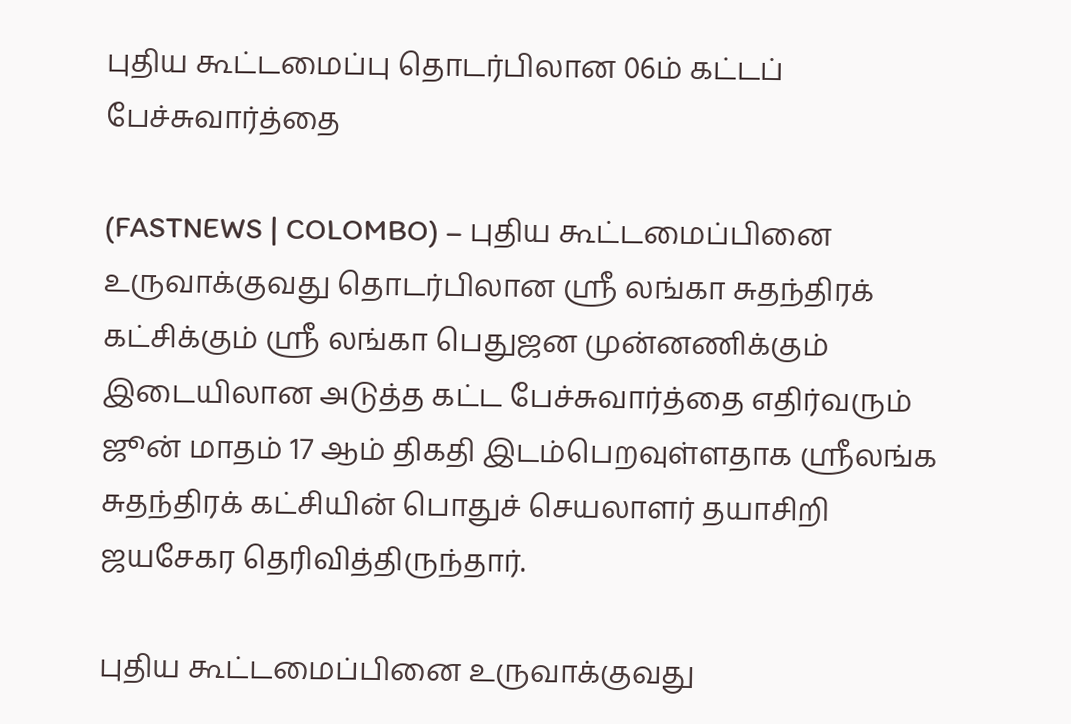புதிய கூட்டமைப்பு தொடர்பிலான 06ம் கட்டப் பேச்சுவார்த்தை

(FASTNEWS | COLOMBO) – புதிய கூட்டமைப்பினை உருவாக்குவது தொடர்பிலான ஸ்ரீ லங்கா சுதந்திரக் கட்சிக்கும் ஸ்ரீ லங்கா பெதுஜன முன்னணிக்கும் இடையிலான அடுத்த கட்ட பேச்சுவார்த்தை எதிர்வரும் ஜூன் மாதம் 17 ஆம் திகதி இடம்பெறவுள்ளதாக ஸ்ரீலங்க சுதந்திரக் கட்சியின் பொதுச் செயலாளர் தயாசிறி ஜயசேகர தெரிவித்திருந்தார்.

புதிய கூட்டமைப்பினை உருவாக்குவது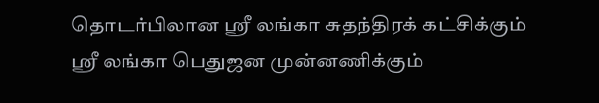தொடர்பிலான ஸ்ரீ லங்கா சுதந்திரக் கட்சிக்கும் ஸ்ரீ லங்கா பெதுஜன முன்னணிக்கும்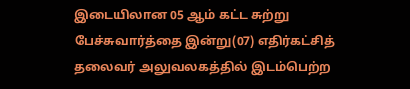இடையிலான 05 ஆம் கட்ட சுற்று பேச்சுவார்த்தை இன்று(07) எதிர்கட்சித் தலைவர் அலுவலகத்தில் இடம்பெற்ற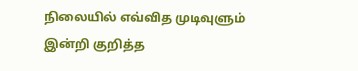நிலையில் எவ்வித முடிவுளும் இன்றி குறித்த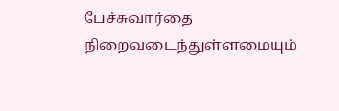பேச்சுவார்தை நிறைவடைந்துள்ளமையும்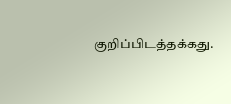குறிப்பிடத்தக்கது.